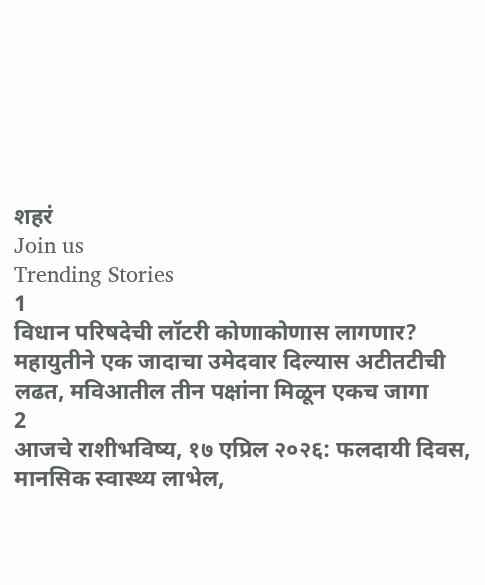शहरं
Join us
Trending Stories
1
विधान परिषदेची लॉटरी कोणाकोणास लागणार? महायुतीने एक जादाचा उमेदवार दिल्यास अटीतटीची लढत, मविआतील तीन पक्षांना मिळून एकच जागा
2
आजचे राशीभविष्य, १७ एप्रिल २०२६: फलदायी दिवस, मानसिक स्वास्थ्य लाभेल,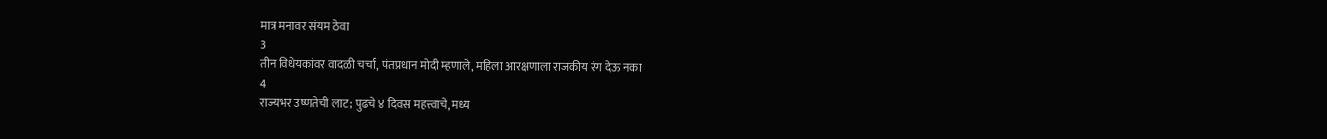मात्र मनावर संयम ठेवा
3
तीन विधेयकांवर वादळी चर्चा, पंतप्रधान मोदी म्हणाले, महिला आरक्षणाला राजकीय रंग देऊ नका
4
राज्यभर उष्णतेची लाट; पुढचे ४ दिवस महत्त्वाचे, मध्य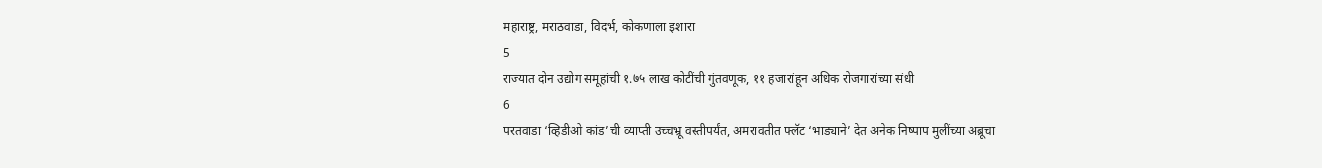महाराष्ट्र, मराठवाडा, विदर्भ, कोकणाला इशारा
5
राज्यात दोन उद्योग समूहांची १.७५ लाख कोटींची गुंतवणूक, ११ हजारांहून अधिक रोजगारांच्या संधी
6
परतवाडा ‘व्हिडीओ कांड’ची व्याप्ती उच्चभ्रू वस्तीपर्यंत, अमरावतीत फ्लॅट ‘भाड्याने’ देत अनेक निष्पाप मुलींच्या अब्रूचा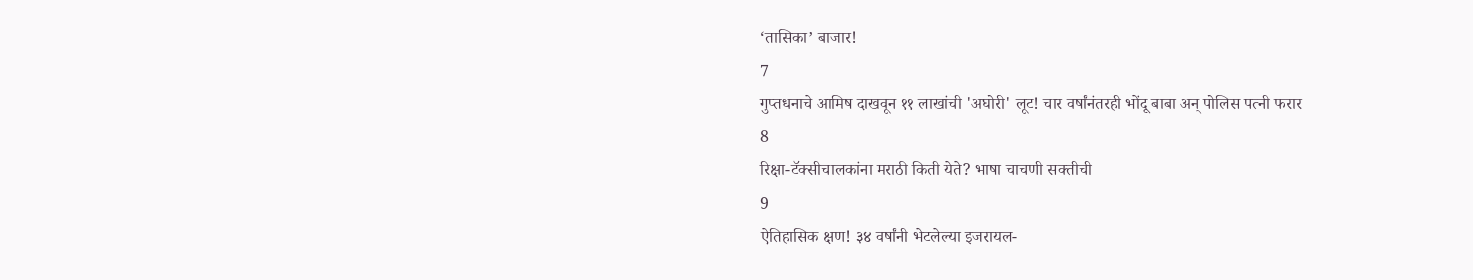‘तासिका’ बाजार!
7
गुप्तधनाचे आमिष दाखवून ११ लाखांची 'अघोरी' लूट! चार वर्षांनंतरही भोंदू बाबा अन् पोलिस पत्नी फरार
8
रिक्षा-टॅक्सीचालकांना मराठी किती येते? भाषा चाचणी सक्तीची
9
ऐतिहासिक क्षण! ३४ वर्षांनी भेटलेल्या इजरायल-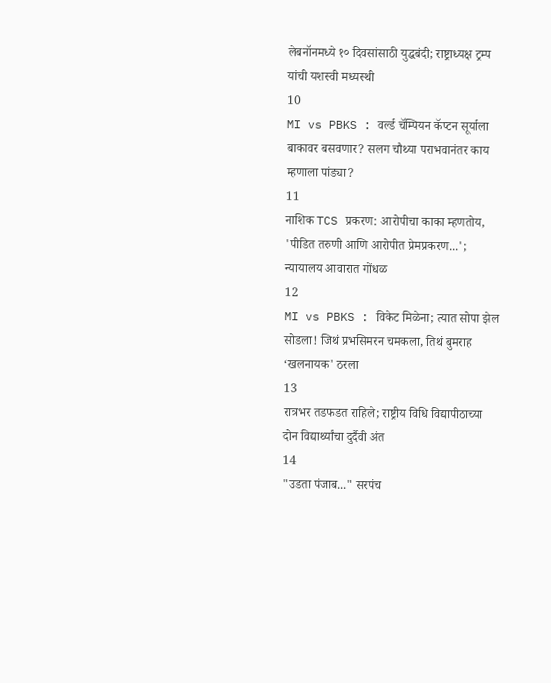लेबनॉनमध्ये १० दिवसांसाठी युद्धबंदी; राष्ट्राध्यक्ष ट्रम्प यांची यशस्वी मध्यस्थी
10
MI vs PBKS : वर्ल्ड चॅम्पियन कॅप्टन सूर्याला बाकावर बसवणार? सलग चौथ्या पराभवानंतर काय म्हणाला पांड्या?
11
नाशिक TCS प्रकरण: आरोपीचा काका म्हणतोय, 'पीडित तरुणी आणि आरोपीत प्रेमप्रकरण...'; न्यायालय आवारात गोंधळ
12
MI vs PBKS : विकेट मिळेना; त्यात सोपा झेल सोडला! जिथं प्रभसिमरन चमकला, तिथं बुमराह ‘खलनायक' ठरला
13
रात्रभर तडफडत राहिले; राष्ट्रीय विधि विद्यापीठाच्या दोन विद्यार्थ्यांचा दुर्दैवी अंत
14
"उडता पंजाब..." सरपंच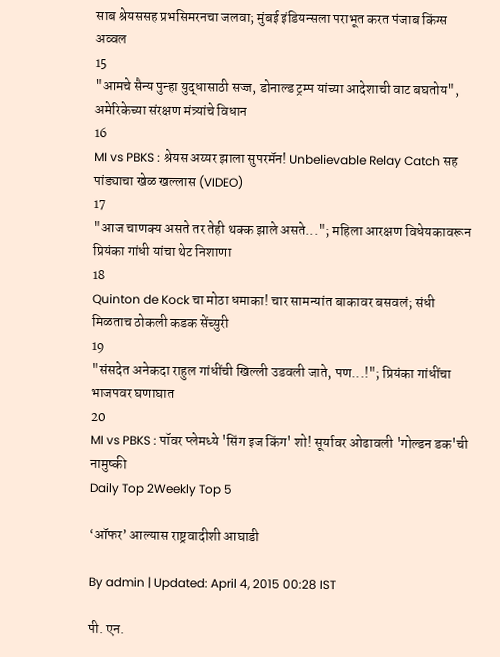साब श्रेयससह प्रभसिमरनचा जलवा; मुंबई इंडियन्सला पराभूत करत पंजाब किंग्स अव्वल
15
"आमचे सैन्य पुन्हा युद्धासाठी सज्ज, डोनाल्ड ट्रम्प यांच्या आदेशाची वाट बघतोय", अमेरिकेच्या संरक्षण मंत्र्यांचे विधान
16
MI vs PBKS : श्रेयस अय्यर झाला सुपरमॅन! Unbelievable Relay Catch सह पांड्याचा खेळ खल्लास (VIDEO)
17
"आज चाणक्य असते तर तेही थक्क झाले असते..."; महिला आरक्षण विधेयकावरून प्रियंका गांधी यांचा थेट निशाणा
18
Quinton de Kock चा मोठा धमाका! चार सामन्यांत बाकावर बसवलं; संधी मिळताच ठोकली कडक सेंच्युरी
19
"संसदेत अनेकदा राहुल गांधींची खिल्ली उडवली जाते, पण...!"; प्रियंका गांधींचा भाजपवर घणाघात
20
MI vs PBKS : पॉवर प्लेमध्ये 'सिंग इज किंग' शो! सूर्यावर ओढावली 'गोल्डन डक'ची नामुष्की
Daily Top 2Weekly Top 5

‘ऑफर’ आल्यास राष्ट्रवादीशी आघाडी

By admin | Updated: April 4, 2015 00:28 IST

पी. एन.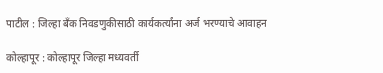पाटील : जिल्हा बँक निवडणुकीसाठी कार्यकर्त्यांना अर्ज भरण्याचे आवाहन

कोल्हापूर : कोल्हापूर जिल्हा मध्यवर्ती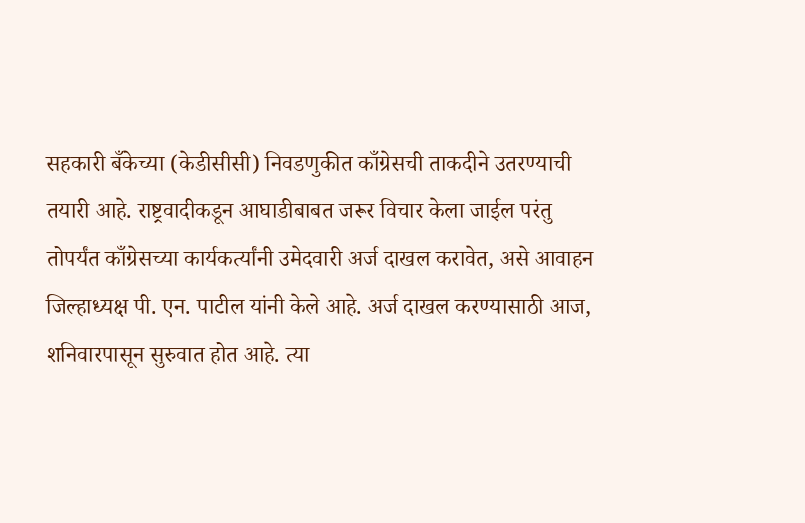सहकारी बँकेच्या (केडीसीसी) निवडणुकीत काँग्रेसची ताकदीने उतरण्याची तयारी आहे. राष्ट्रवादीकडून आघाडीबाबत जरूर विचार केला जाईल परंतु तोपर्यंत काँग्रेसच्या कार्यकर्त्यांनी उमेदवारी अर्ज दाखल करावेत, असे आवाहन जिल्हाध्यक्ष पी. एन. पाटील यांनी केले आहे. अर्ज दाखल करण्यासाठी आज, शनिवारपासून सुरुवात होत आहे. त्या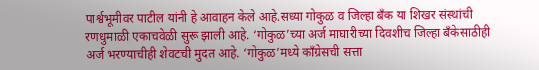पार्श्वभूमीवर पाटील यांनी हे आवाहन केले आहे.सध्या गोकुळ व जिल्हा बँक या शिखर संस्थांची रणधुमाळी एकाचवेळी सुरू झाली आहे. ‘गोकुळ’च्या अर्ज माघारीच्या दिवशीच जिल्हा बँकेसाठीही अर्ज भरण्याचीही शेवटची मुदत आहे. ‘गोकुळ’मध्ये काँग्रेसची सत्ता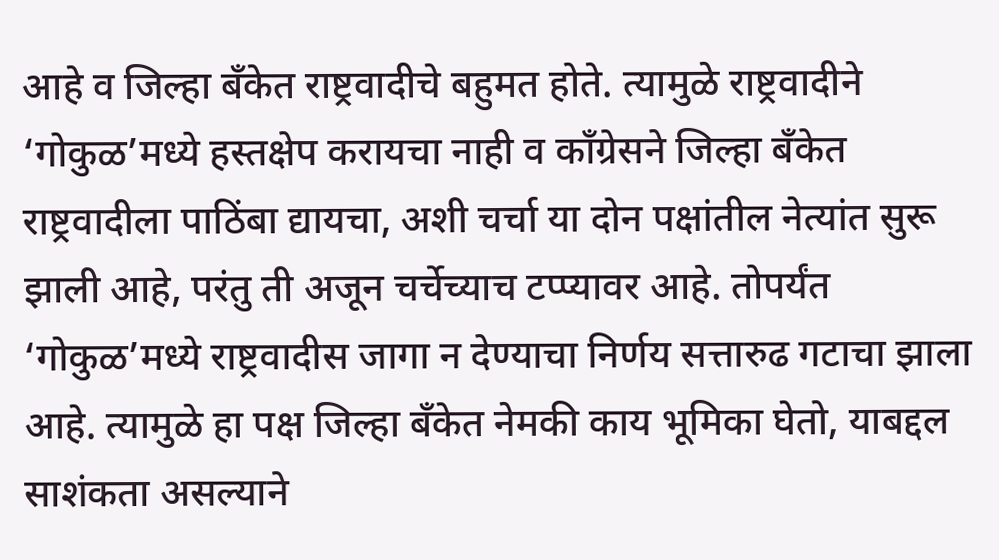आहे व जिल्हा बँकेत राष्ट्रवादीचे बहुमत होते. त्यामुळे राष्ट्रवादीने ‘गोकुळ’मध्ये हस्तक्षेप करायचा नाही व काँग्रेसने जिल्हा बँकेत राष्ट्रवादीला पाठिंबा द्यायचा, अशी चर्चा या दोन पक्षांतील नेत्यांत सुरू झाली आहे, परंतु ती अजून चर्चेच्याच टप्प्यावर आहे. तोपर्यंत ‘गोकुळ’मध्ये राष्ट्रवादीस जागा न देण्याचा निर्णय सत्तारुढ गटाचा झाला आहे. त्यामुळे हा पक्ष जिल्हा बँकेत नेमकी काय भूमिका घेतो, याबद्दल साशंकता असल्याने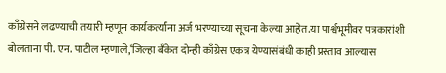काँग्रेसने लढण्याची तयारी म्हणून कार्यकर्त्यांना अर्ज भरण्याच्या सूचना केल्या आहेत.या पार्श्वभूमीवर पत्रकारांशी बोलताना पी. एन. पाटील म्हणाले,‘जिल्हा बँकेत दोन्ही काँग्रेस एकत्र येण्यासंबंधी काही प्रस्ताव आल्यास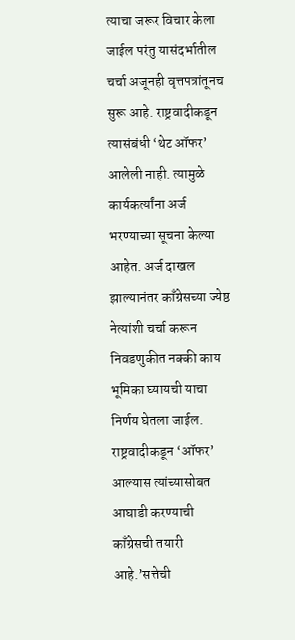त्याचा जरूर विचार केला जाईल परंतु यासंदर्भातील चर्चा अजूनही वृत्तपत्रांतूनच सुरू आहे. राष्ट्रवादीकडून त्यासंबंधी ‘थेट ऑफर’ आलेली नाही. त्यामुळे कार्यकर्त्यांना अर्ज भरण्याच्या सूचना केल्या आहेत. अर्ज दाखल झाल्यानंतर काँग्रेसच्या ज्येष्ठ नेत्यांशी चर्चा करून निवडणुकीत नक्की काय भूमिका घ्यायची याचा निर्णय घेतला जाईल. राष्ट्रवादीकडून ‘ऑफर’ आल्यास त्यांच्यासोबत आघाडी करण्याची काँग्रेसची तयारी आहे.’सत्तेची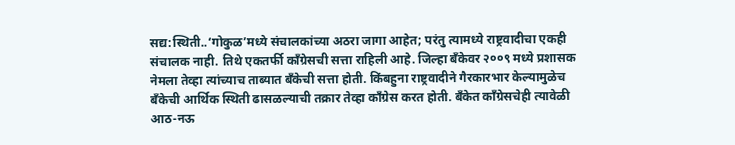सद्य:स्थिती..‘गोकुळ’मध्ये संचालकांच्या अठरा जागा आहेत; परंतु त्यामध्ये राष्ट्रवादीचा एकही संचालक नाही. तिथे एकतर्फी काँग्रेसची सत्ता राहिली आहे. जिल्हा बँकेवर २००९ मध्ये प्रशासक नेमला तेव्हा त्यांच्याच ताब्यात बँकेची सत्ता होती. किंबहुना राष्ट्रवादीने गैरकारभार केल्यामुळेच बँकेची आर्थिक स्थिती ढासळल्याची तक्रार तेव्हा काँग्रेस करत होती. बँकेत काँग्रेसचेही त्यावेळी आठ-नऊ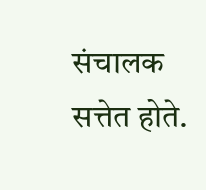संचालक सत्तेत होते.